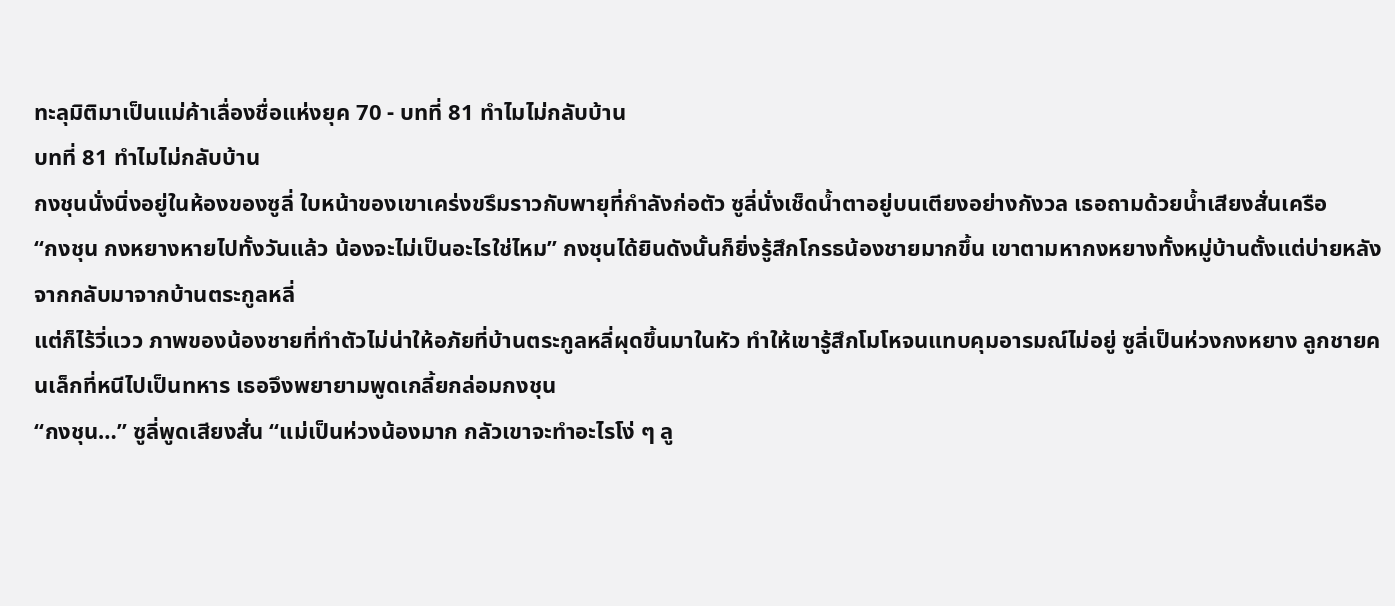ทะลุมิติมาเป็นแม่ค้าเลื่องชื่อแห่งยุค 70 - บทที่ 81 ทำไมไม่กลับบ้าน
บทที่ 81 ทำไมไม่กลับบ้าน
กงชุนนั่งนิ่งอยู่ในห้องของซูลี่ ใบหน้าของเขาเคร่งขรึมราวกับพายุที่กำลังก่อตัว ซูลี่นั่งเช็ดน้ำตาอยู่บนเตียงอย่างกังวล เธอถามด้วยน้ำเสียงสั่นเครือ
“กงชุน กงหยางหายไปทั้งวันแล้ว น้องจะไม่เป็นอะไรใช่ไหม” กงชุนได้ยินดังนั้นก็ยิ่งรู้สึกโกรธน้องชายมากขึ้น เขาตามหากงหยางทั้งหมู่บ้านตั้งแต่บ่ายหลังจากกลับมาจากบ้านตระกูลหลี่
แต่ก็ไร้วี่แวว ภาพของน้องชายที่ทำตัวไม่น่าให้อภัยที่บ้านตระกูลหลี่ผุดขึ้นมาในหัว ทำให้เขารู้สึกโมโหจนแทบคุมอารมณ์ไม่อยู่ ซูลี่เป็นห่วงกงหยาง ลูกชายคนเล็กที่หนีไปเป็นทหาร เธอจึงพยายามพูดเกลี้ยกล่อมกงชุน
“กงชุน…” ซูลี่พูดเสียงสั่น “แม่เป็นห่วงน้องมาก กลัวเขาจะทำอะไรโง่ ๆ ลู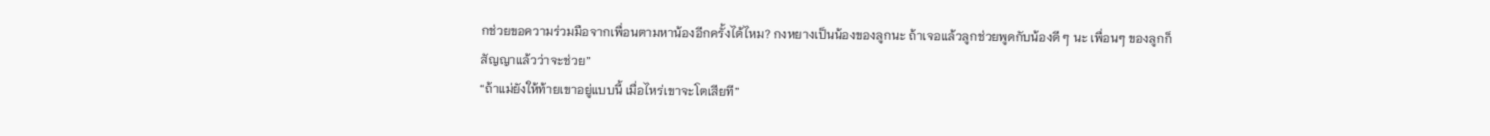กช่วยขอความร่วมมือจากเพื่อนตามหาน้องอีกครั้งได้ไหม? กงหยางเป็นน้องของลูกนะ ถ้าเจอแล้วลูกช่วยพูดกับน้องดี ๆ นะ เพื่อนๆ ของลูกก็สัญญาแล้วว่าจะช่วย”
“ถ้าแม่ยังให้ท้ายเขาอยู่แบบนี้ เมื่อไหร่เขาจะโตเสียที”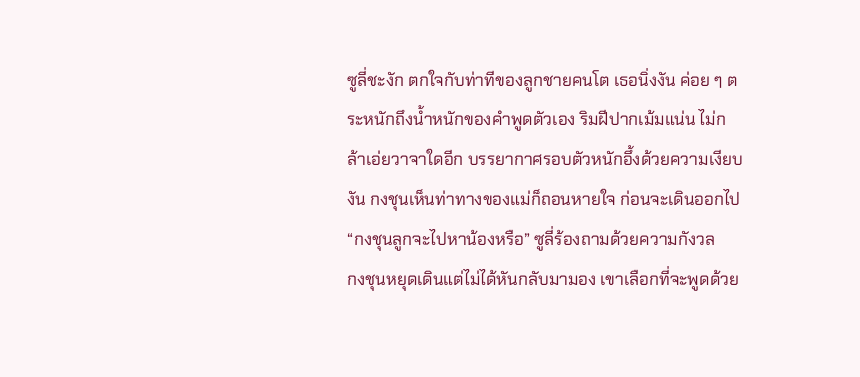ซูลี่ชะงัก ตกใจกับท่าทีของลูกชายคนโต เธอนิ่งงัน ค่อย ๆ ตระหนักถึงน้ำหนักของคำพูดตัวเอง ริมฝีปากเม้มแน่น ไม่กล้าเอ่ยวาจาใดอีก บรรยากาศรอบตัวหนักอึ้งด้วยความเงียบงัน กงชุนเห็นท่าทางของแม่ก็ถอนหายใจ ก่อนจะเดินออกไป
“กงชุนลูกจะไปหาน้องหรือ” ซูลี่ร้องถามด้วยความกังวล
กงชุนหยุดเดินแต่ไม่ได้หันกลับมามอง เขาเลือกที่จะพูดด้วย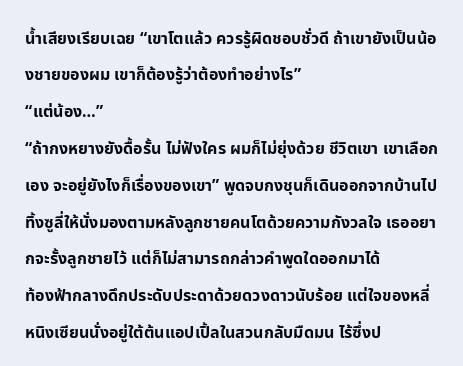น้ำเสียงเรียบเฉย “เขาโตแล้ว ควรรู้ผิดชอบชั่วดี ถ้าเขายังเป็นน้องชายของผม เขาก็ต้องรู้ว่าต้องทำอย่างไร”
“แต่น้อง…”
“ถ้ากงหยางยังดื้อรั้น ไม่ฟังใคร ผมก็ไม่ยุ่งด้วย ชีวิตเขา เขาเลือกเอง จะอยู่ยังไงก็เรื่องของเขา” พูดจบกงชุนก็เดินออกจากบ้านไป ทิ้งซูลี่ให้นั่งมองตามหลังลูกชายคนโตด้วยความกังวลใจ เธออยากจะรั้งลูกชายไว้ แต่ก็ไม่สามารถกล่าวคำพูดใดออกมาได้
ท้องฟ้ากลางดึกประดับประดาด้วยดวงดาวนับร้อย แต่ใจของหลี่หนิงเซียนนั่งอยู่ใต้ต้นแอปเปิ้ลในสวนกลับมืดมน ไร้ซึ่งป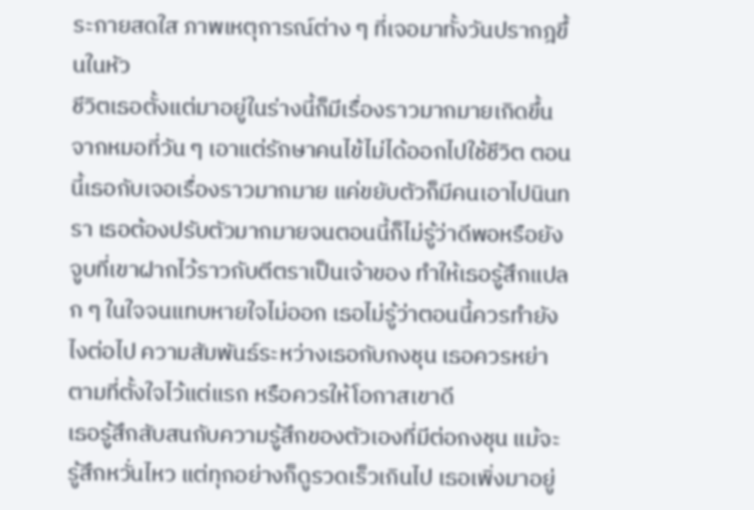ระกายสดใส ภาพเหตุการณ์ต่าง ๆ ที่เจอมาทั้งวันปรากฎขึ้นในหัว
ชีวิตเธอตั้งแต่มาอยู่ในร่างนี้ก็มีเรื่องราวมากมายเกิดขึ้น จากหมอที่วัน ๆ เอาแต่รักษาคนไข้ไม่ได้ออกไปใช้ชีวิต ตอนนี้เธอกับเจอเรื่องราวมากมาย แค่ขยับตัวก็มีคนเอาไปนินทรา เธอต้องปรับตัวมากมายจนตอนนี้ก็ไม่รู้ว่าดีพอหรือยัง
จูบที่เขาฝากไว้ราวกับตีตราเป็นเจ้าของ ทำให้เธอรู้สึกแปลก ๆ ในใจจนแทบหายใจไม่ออก เธอไม่รู้ว่าตอนนี้ควรทำยังไงต่อไป ความสัมพันธ์ระหว่างเธอกับกงชุน เธอควรหย่าตามที่ตั้งใจไว้แต่แรก หรือควรให้โอกาสเขาดี
เธอรู้สึกสับสนกับความรู้สึกของตัวเองที่มีต่อกงชุน แม้จะรู้สึกหวั่นไหว แต่ทุกอย่างก็ดูรวดเร็วเกินไป เธอเพิ่งมาอยู่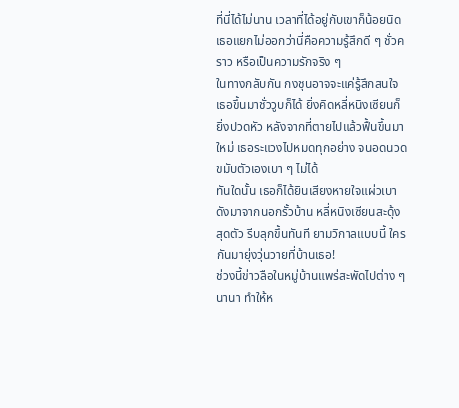ที่นี่ได้ไม่นาน เวลาที่ได้อยู่กับเขาก็น้อยนิด เธอแยกไม่ออกว่านี่คือความรู้สึกดี ๆ ชั่วคราว หรือเป็นความรักจริง ๆ
ในทางกลับกัน กงชุนอาจจะแค่รู้สึกสนใจเธอขึ้นมาชั่ววูบก็ได้ ยิ่งคิดหลี่หนิงเซียนก็ยิ่งปวดหัว หลังจากที่ตายไปแล้วฟื้นขึ้นมาใหม่ เธอระแวงไปหมดทุกอย่าง จนอดนวดขมับตัวเองเบา ๆ ไม่ได้
ทันใดนั้น เธอก็ได้ยินเสียงหายใจแผ่วเบา ดังมาจากนอกรั้วบ้าน หลี่หนิงเซียนสะดุ้งสุดตัว รีบลุกขึ้นทันที ยามวิกาลแบบนี้ ใครกันมายุ่งวุ่นวายที่บ้านเธอ!
ช่วงนี้ข่าวลือในหมู่บ้านแพร่สะพัดไปต่าง ๆ นานา ทำให้ห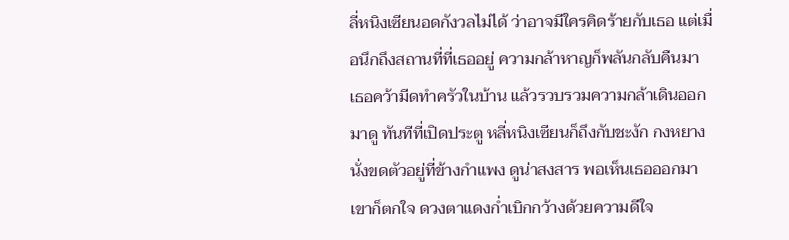ลี่หนิงเซียนอดกังวลไม่ได้ ว่าอาจมีใครคิดร้ายกับเธอ แต่เมื่อนึกถึงสถานที่ที่เธออยู่ ความกล้าหาญก็พลันกลับคืนมา
เธอคว้ามีดทำครัวในบ้าน แล้วรวบรวมความกล้าเดินออกมาดู ทันทีที่เปิดประตู หลี่หนิงเซียนก็ถึงกับชะงัก กงหยางนั่งขดตัวอยู่ที่ข้างกำแพง ดูน่าสงสาร พอเห็นเธอออกมา เขาก็ตกใจ ดวงตาแดงก่ำเบิกกว้างด้วยความดีใจ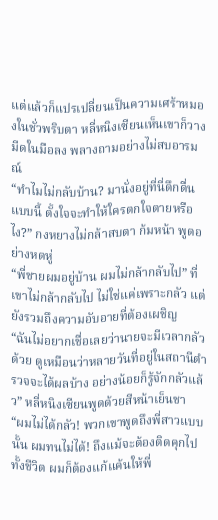แต่แล้วก็แปรเปลี่ยนเป็นความเศร้าหมองในชั่วพริบตา หลี่หนิงเซียนเห็นเขาก็วางมีดในมือลง พลางถามอย่างไม่สบอารมณ์
“ทำไมไม่กลับบ้าน? มานั่งอยู่ที่นี่ดึกดื่นแบบนี้ ตั้งใจจะทำให้ใครตกใจตายหรือไง?” กงหยางไม่กล้าสบตา ก้มหน้า พูดอย่างหดหู่
“พี่ชายผมอยู่บ้าน ผมไม่กล้ากลับไป” ที่เขาไม่กล้ากลับไป ไม่ใช่แค่เพราะกลัว แต่ยังรวมถึงความอับอายที่ต้องเผชิญ
“ฉันไม่อยากเชื่อเลยว่านายจะมีเวลากลัวด้วย ดูเหมือนว่าหลายวันที่อยู่ในสถานีตำรวจจะได้ผลบ้าง อย่างน้อยก็รู้จักกลัวแล้ว” หลี่หนิงเซียนพูดด้วยสีหน้าเย็นชา
“ผมไม่ได้กลัว! พวกเขาพูดถึงพี่สาวแบบนั้น ผมทนไม่ได้! ถึงแม้จะต้องติดคุกไปทั้งชีวิต ผมก็ต้องแก้แค้นให้พี่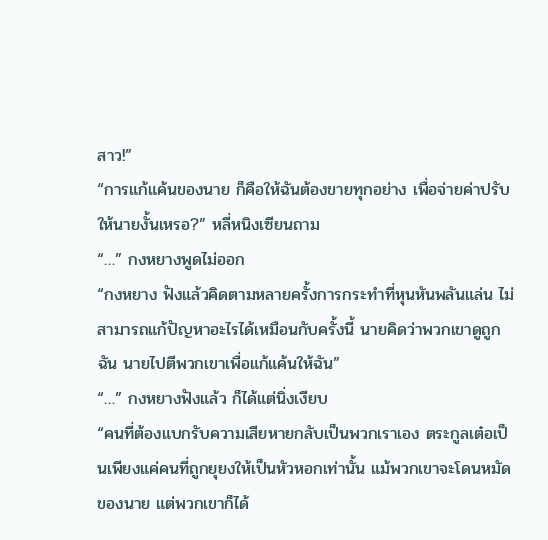สาว!”
“การแก้แค้นของนาย ก็คือให้ฉันต้องขายทุกอย่าง เพื่อจ่ายค่าปรับให้นายงั้นเหรอ?” หลี่หนิงเซียนถาม
“…” กงหยางพูดไม่ออก
“กงหยาง ฟังแล้วคิดตามหลายครั้งการกระทำที่หุนหันพลันแล่น ไม่สามารถแก้ปัญหาอะไรได้เหมือนกับครั้งนี้ นายคิดว่าพวกเขาดูถูกฉัน นายไปตีพวกเขาเพื่อแก้แค้นให้ฉัน”
“…” กงหยางฟังแล้ว ก็ได้แต่นิ่งเงียบ
“คนที่ต้องแบกรับความเสียหายกลับเป็นพวกเราเอง ตระกูลเต๋อเป็นเพียงแค่คนที่ถูกยุยงให้เป็นหัวหอกเท่านั้น แม้พวกเขาจะโดนหมัดของนาย แต่พวกเขาก็ได้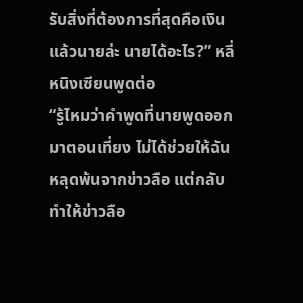รับสิ่งที่ต้องการที่สุดคือเงิน แล้วนายล่ะ นายได้อะไร?” หลี่หนิงเซียนพูดต่อ
“รู้ไหมว่าคำพูดที่นายพูดออกมาตอนเที่ยง ไม่ได้ช่วยให้ฉันหลุดพ้นจากข่าวลือ แต่กลับทำให้ข่าวลือ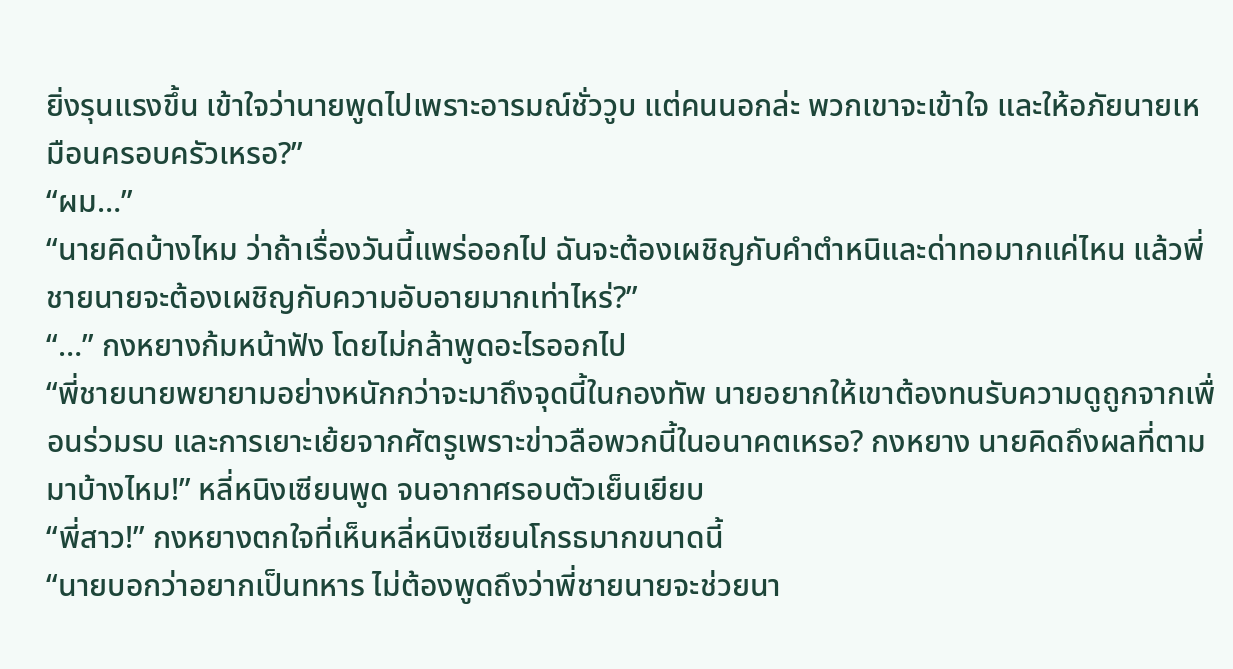ยิ่งรุนแรงขึ้น เข้าใจว่านายพูดไปเพราะอารมณ์ชั่ววูบ แต่คนนอกล่ะ พวกเขาจะเข้าใจ และให้อภัยนายเหมือนครอบครัวเหรอ?”
“ผม…”
“นายคิดบ้างไหม ว่าถ้าเรื่องวันนี้แพร่ออกไป ฉันจะต้องเผชิญกับคำตำหนิและด่าทอมากแค่ไหน แล้วพี่ชายนายจะต้องเผชิญกับความอับอายมากเท่าไหร่?”
“…” กงหยางก้มหน้าฟัง โดยไม่กล้าพูดอะไรออกไป
“พี่ชายนายพยายามอย่างหนักกว่าจะมาถึงจุดนี้ในกองทัพ นายอยากให้เขาต้องทนรับความดูถูกจากเพื่อนร่วมรบ และการเยาะเย้ยจากศัตรูเพราะข่าวลือพวกนี้ในอนาคตเหรอ? กงหยาง นายคิดถึงผลที่ตามมาบ้างไหม!” หลี่หนิงเซียนพูด จนอากาศรอบตัวเย็นเยียบ
“พี่สาว!” กงหยางตกใจที่เห็นหลี่หนิงเซียนโกรธมากขนาดนี้
“นายบอกว่าอยากเป็นทหาร ไม่ต้องพูดถึงว่าพี่ชายนายจะช่วยนา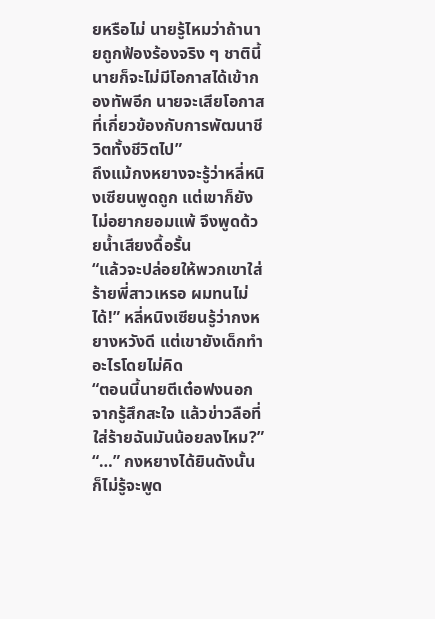ยหรือไม่ นายรู้ไหมว่าถ้านายถูกฟ้องร้องจริง ๆ ชาตินี้นายก็จะไม่มีโอกาสได้เข้ากองทัพอีก นายจะเสียโอกาสที่เกี่ยวข้องกับการพัฒนาชีวิตทั้งชีวิตไป”
ถึงแม้กงหยางจะรู้ว่าหลี่หนิงเซียนพูดถูก แต่เขาก็ยังไม่อยากยอมแพ้ จึงพูดด้วยน้ำเสียงดื้อรั้น
“แล้วจะปล่อยให้พวกเขาใส่ร้ายพี่สาวเหรอ ผมทนไม่ได้!” หลี่หนิงเซียนรู้ว่ากงหยางหวังดี แต่เขายังเด็กทำอะไรโดยไม่คิด
“ตอนนี้นายตีเต๋อฟงนอกจากรู้สึกสะใจ แล้วข่าวลือที่ใส่ร้ายฉันมันน้อยลงไหม?”
“…” กงหยางได้ยินดังนั้น ก็ไม่รู้จะพูด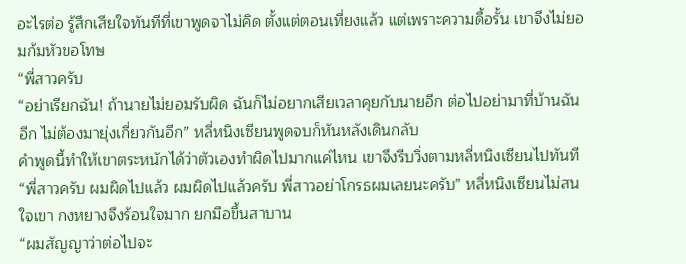อะไรต่อ รู้สึกเสียใจทันทีที่เขาพูดจาไม่คิด ตั้งแต่ตอนเที่ยงแล้ว แต่เพราะความดื้อรั้น เขาจึงไม่ยอมก้มหัวขอโทษ
“พี่สาวครับ
“อย่าเรียกฉัน! ถ้านายไม่ยอมรับผิด ฉันก็ไม่อยากเสียเวลาคุยกับนายอีก ต่อไปอย่ามาที่บ้านฉันอีก ไม่ต้องมายุ่งเกี่ยวกันอีก” หลี่หนิงเซียนพูดจบก็หันหลังเดินกลับ
คำพูดนี้ทำให้เขาตระหนักได้ว่าตัวเองทำผิดไปมากแค่ไหน เขาจึงรีบวิ่งตามหลี่หนิงเซียนไปทันที
“พี่สาวครับ ผมผิดไปแล้ว ผมผิดไปแล้วครับ พี่สาวอย่าโกรธผมเลยนะครับ” หลี่หนิงเซียนไม่สนใจเขา กงหยางจึงร้อนใจมาก ยกมือขึ้นสาบาน
“ผมสัญญาว่าต่อไปจะ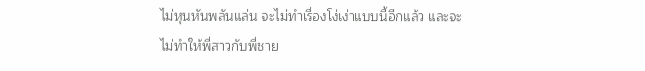ไม่หุนหันพลันแล่น จะไม่ทำเรื่องโง่เง่าแบบนี้อีกแล้ว และจะไม่ทำให้พี่สาวกับพี่ชาย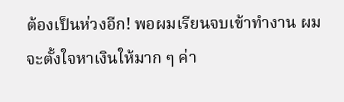ต้องเป็นห่วงอีก! พอผมเรียนจบเข้าทำงาน ผมจะตั้งใจหาเงินให้มาก ๆ ค่า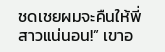ชดเชยผมจะคืนให้พี่สาวแน่นอน!” เขาอ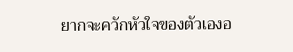ยากจะควักหัวใจของตัวเองอ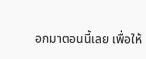อกมาตอนนี้เลย เพื่อให้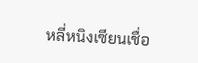หลี่หนิงเซียนเชื่อ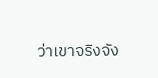ว่าเขาจริงจัง